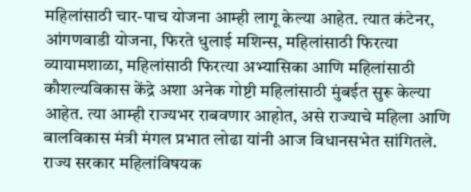महिलांसाठी चार-पाच योजना आम्ही लागू केल्या आहेत. त्यात कंटेनर, आंगणवाडी योजना, फिरते धुलाई मशिन्स, महिलांसाठी फिरत्या व्यायामशाळा, महिलांसाठी फिरत्या अभ्यासिका आणि महिलांसाठी कौशल्यविकास केंद्रे अशा अनेक गोष्टी महिलांसाठी मुंबईत सुरू केल्या आहेत. त्या आम्ही राज्यभर राबवणार आहोत, असे राज्याचे महिला आणि बालविकास मंत्री मंगल प्रभात लोढा यांनी आज विधानसभेत सांगितले.
राज्य सरकार महिलांविषयक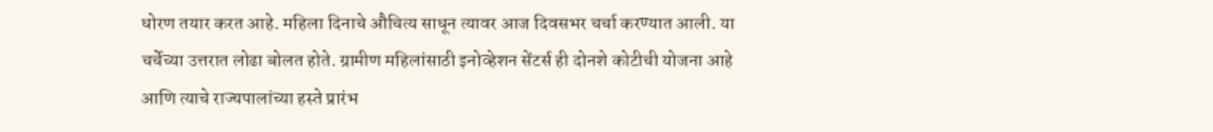धोरण तयार करत आहे. महिला दिनाचे औचित्य साधून त्यावर आज दिवसभर चर्चा करण्यात आली. या चर्चेच्या उत्तरात लोढा बोलत होते. ग्रामीण महिलांसाठी इनोव्हेशन सेंटर्स ही दोनशे कोटीची योजना आहे आणि त्याचे राज्यपालांच्या हस्ते प्रारंभ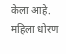केला आहे. महिला धोरण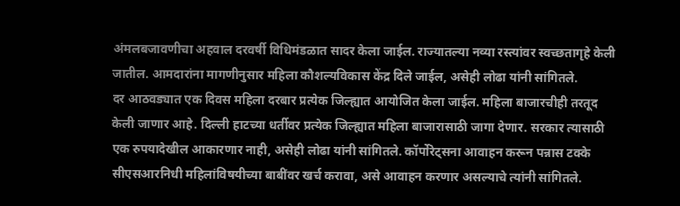अंमलबजावणीचा अहवाल दरवर्षी विधिमंडळात सादर केला जाईल. राज्यातल्या नव्या रस्त्यांवर स्वच्छतागृहे केली जातील. आमदारांना मागणीनुसार महिला कौशल्यविकास केंद्र दिले जाईल, असेही लोढा यांनी सांगितले.
दर आठवड्यात एक दिवस महिला दरबार प्रत्येक जिल्ह्यात आयोजित केला जाईल. महिला बाजारचीही तरतूद केली जाणार आहे. दिल्ली हाटच्या धर्तीवर प्रत्येक जिल्ह्यात महिला बाजारासाठी जागा देणार. सरकार त्यासाठी एक रुपयादेखील आकारणार नाही, असेही लोढा यांनी सांगितले. कॉर्पोरेट्सना आवाहन करून पन्नास टक्के सीएसआरनिधी महिलांविषयीच्या बाबींवर खर्च करावा, असे आवाहन करणार असल्याचे त्यांनी सांगितले.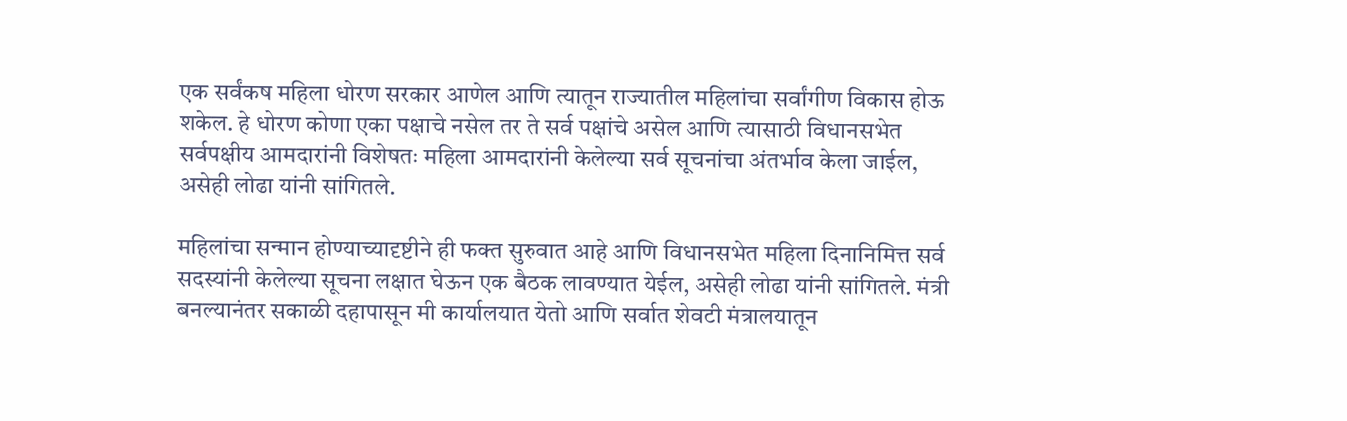एक सर्वंकष महिला धोरण सरकार आणेल आणि त्यातून राज्यातील महिलांचा सर्वांगीण विकास होऊ शकेल. हे धोरण कोणा एका पक्षाचे नसेल तर ते सर्व पक्षांचे असेल आणि त्यासाठी विधानसभेत सर्वपक्षीय आमदारांनी विशेषतः महिला आमदारांनी केलेल्या सर्व सूचनांचा अंतर्भाव केला जाईल, असेही लोढा यांनी सांगितले.

महिलांचा सन्मान होण्याच्यादृष्टीने ही फक्त सुरुवात आहे आणि विधानसभेत महिला दिनानिमित्त सर्व सदस्यांनी केलेल्या सूचना लक्षात घेऊन एक बैठक लावण्यात येईल, असेही लोढा यांनी सांगितले. मंत्री बनल्यानंतर सकाळी दहापासून मी कार्यालयात येतो आणि सर्वात शेवटी मंत्रालयातून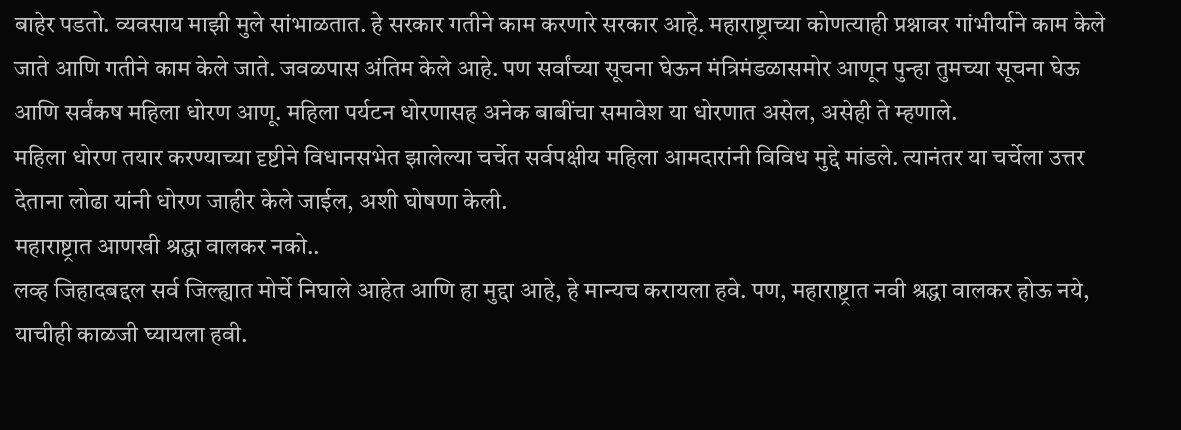बाहेर पडतो. व्यवसाय माझी मुले सांभाळतात. हे सरकार गतीने काम करणारे सरकार आहे. महाराष्ट्राच्या कोणत्याही प्रश्नावर गांभीर्याने काम केले जाते आणि गतीने काम केले जाते. जवळपास अंतिम केले आहे. पण सर्वांच्या सूचना घेऊन मंत्रिमंडळासमोर आणून पुन्हा तुमच्या सूचना घेऊ आणि सर्वंकष महिला धोरण आणू. महिला पर्यटन धोरणासह अनेक बाबींचा समावेश या धोरणात असेल, असेही ते म्हणाले.
महिला धोरण तयार करण्याच्या दृष्टीने विधानसभेत झालेल्या चर्चेत सर्वपक्षीय महिला आमदारांनी विविध मुद्दे मांडले. त्यानंतर या चर्चेला उत्तर देताना लोढा यांनी धोरण जाहीर केले जाईल, अशी घोषणा केली.
महाराष्ट्रात आणखी श्रद्धा वालकर नको..
लव्ह जिहादबद्दल सर्व जिल्ह्यात मोर्चे निघाले आहेत आणि हा मुद्दा आहे, हे मान्यच करायला हवे. पण, महाराष्ट्रात नवी श्रद्धा वालकर होऊ नये, याचीही काळजी घ्यायला हवी.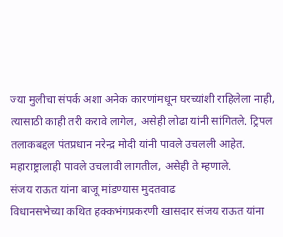ज्या मुलीचा संपर्क अशा अनेक कारणांमधून घरच्यांशी राहिलेला नाही, त्यासाठी काही तरी करावे लागेल, असेही लोढा यांनी सांगितले. ट्रिपल तलाकबद्दल पंतप्रधान नरेन्द्र मोदी यांनी पावले उचलली आहेत. महाराष्ट्रालाही पावले उचलावी लागतील, असेही ते म्हणाले.
संजय राऊत यांना बाजू मांडण्यास मुदतवाढ
विधानसभेच्या कथित हक्कभंगप्रकरणी खासदार संजय राऊत यांना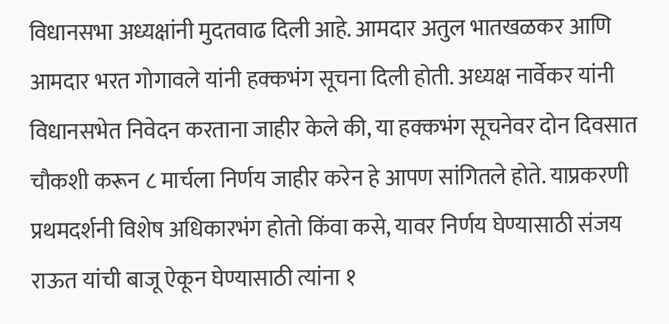विधानसभा अध्यक्षांनी मुदतवाढ दिली आहे. आमदार अतुल भातखळकर आणि आमदार भरत गोगावले यांनी हक्कभंग सूचना दिली होती. अध्यक्ष नार्वेकर यांनी विधानसभेत निवेदन करताना जाहीर केले की, या हक्कभंग सूचनेवर दोन दिवसात चौकशी करून ८ मार्चला निर्णय जाहीर करेन हे आपण सांगितले होते. याप्रकरणी प्रथमदर्शनी विशेष अधिकारभंग होतो किंवा कसे, यावर निर्णय घेण्यासाठी संजय राऊत यांची बाजू ऐकून घेण्यासाठी त्यांना १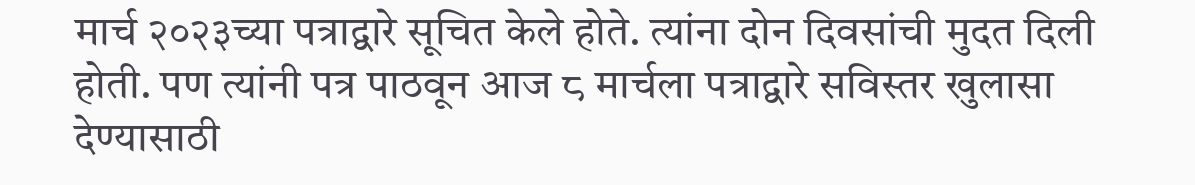मार्च २०२३च्या पत्राद्वारे सूचित केले होते. त्यांना दोन दिवसांची मुदत दिली होती. पण त्यांनी पत्र पाठवून आज ८ मार्चला पत्राद्वारे सविस्तर खुलासा देण्यासाठी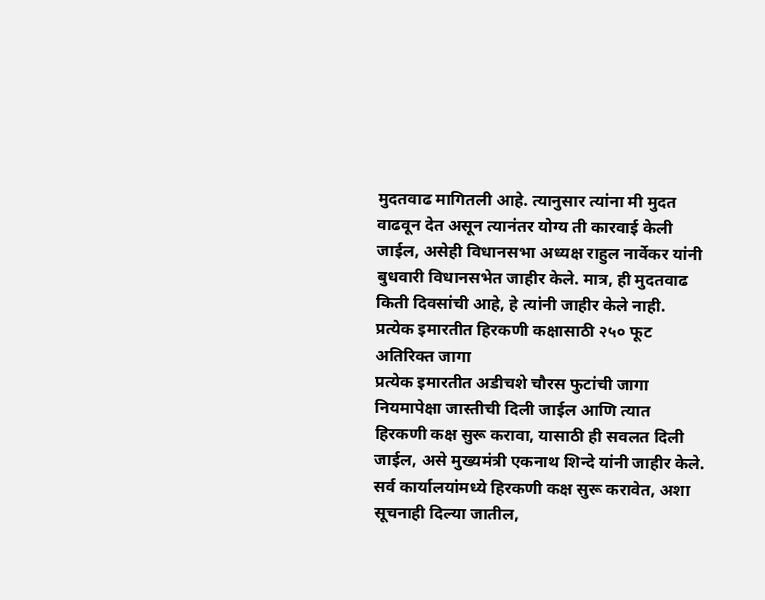मुदतवाढ मागितली आहे. त्यानुसार त्यांना मी मुदत वाढवून देत असून त्यानंतर योग्य ती कारवाई केली जाईल, असेही विधानसभा अध्यक्ष राहुल नार्वेकर यांनी बुधवारी विधानसभेत जाहीर केले. मात्र, ही मुदतवाढ किती दिवसांची आहे, हे त्यांनी जाहीर केले नाही.
प्रत्येक इमारतीत हिरकणी कक्षासाठी २५० फूट अतिरिक्त जागा
प्रत्येक इमारतीत अडीचशे चौरस फुटांची जागा नियमापेक्षा जास्तीची दिली जाईल आणि त्यात हिरकणी कक्ष सुरू करावा, यासाठी ही सवलत दिली जाईल, असे मुख्यमंत्री एकनाथ शिन्दे यांनी जाहीर केले. सर्व कार्यालयांमध्ये हिरकणी कक्ष सुरू करावेत, अशा सूचनाही दिल्या जातील,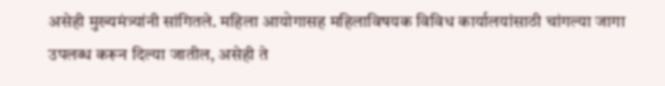असेही मुख्यमंत्र्यांनी सांगितले. महिला आयोगासह महिलाविषयक विविध कार्यालयांसाठी चांगल्या जागा उपलब्ध करून दिल्या जातील, असेही ते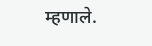म्हणाले.